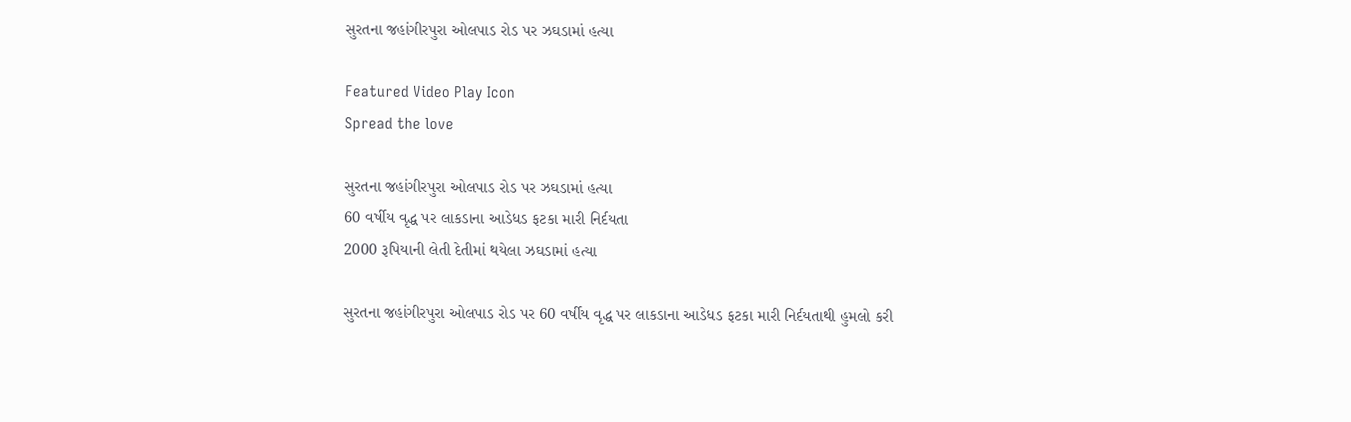સુરતના જહાંગીરપુરા ઓલપાડ રોડ પર ઝઘડામાં હત્યા

Featured Video Play Icon
Spread the love

સુરતના જહાંગીરપુરા ઓલપાડ રોડ પર ઝઘડામાં હત્યા
60 વર્ષીય વૃદ્ધ પર લાકડાના આડેધડ ફટકા મારી નિર્દયતા
2000 રૂપિયાની લેતી દેતીમાં થયેલા ઝઘડામાં હત્યા

સુરતના જહાંગીરપુરા ઓલપાડ રોડ પર 60 વર્ષીય વૃદ્ધ પર લાકડાના આડેધડ ફટકા મારી નિર્દયતાથી હુમલો કરી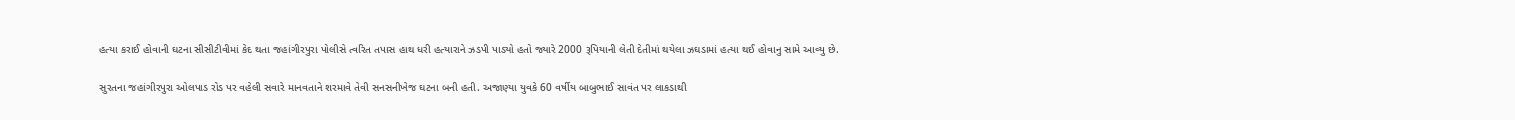હત્યા કરાઈ હોવાની ઘટના સીસીટીવીમાં કેદ થતા જહાંગીરપુરા પોલીસે ત્વરિત તપાસ હાથ ધરી હત્યારાને ઝડપી પાડ્યો હતો જ્યારે 2000 રૂપિયાની લેતી દેતીમાં થયેલા ઝઘડામાં હત્યા થઈ હોવાનુ સામે આવ્યુ છે.

સુરતના જહાંગીરપુરા ઓલપાડ રોડ પર વહેલી સવારે માનવતાને શરમાવે તેવી સનસનીખેજ ઘટના બની હતી. અજાણ્યા યુવકે 60 વર્ષીય બાબુભાઈ સાવંત પર લાકડાથી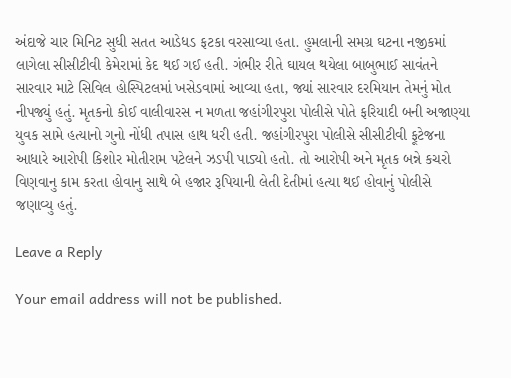અંદાજે ચાર મિનિટ સુધી સતત આડેધડ ફટકા વરસાવ્યા હતા. હુમલાની સમગ્ર ઘટના નજીકમાં લાગેલા સીસીટીવી કેમેરામાં કેદ થઈ ગઈ હતી. ગંભીર રીતે ઘાયલ થયેલા બાબુભાઈ સાવંતને સારવાર માટે સિવિલ હોસ્પિટલમાં ખસેડવામાં આવ્યા હતા, જ્યાં સારવાર દરમિયાન તેમનું મોત નીપજ્યું હતું. મૃતકનો કોઈ વાલીવારસ ન મળતા જહાંગીરપુરા પોલીસે પોતે ફરિયાદી બની અજાણ્યા યુવક સામે હત્યાનો ગુનો નોંધી તપાસ હાથ ધરી હતી. જહાંગીરપુરા પોલીસે સીસીટીવી ફૂટેજના આધારે આરોપી કિશોર મોતીરામ પટેલને ઝડપી પાડ્યો હતો. તો આરોપી અને મૃતક બન્ને કચરો વિણવાનુ કામ કરતા હોવાનુ સાથે બે હજાર રૂપિયાની લેતી દેતીમાં હત્યા થઈ હોવાનું પોલીસે જણાવ્યુ હતું.

Leave a Reply

Your email address will not be published.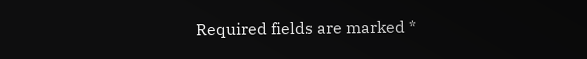Required fields are marked *